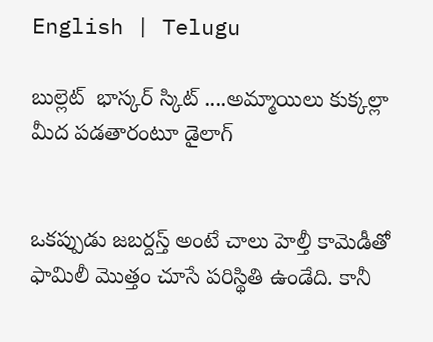English | Telugu

బుల్లెట్  భాస్కర్ స్కిట్ ....అమ్మాయిలు కుక్కల్లా మీద పడతారంటూ డైలాగ్


ఒకప్పుడు జబర్దస్త్ అంటే చాలు హెల్తీ కామెడీతో ఫామిలీ మొత్తం చూసే పరిస్థితి ఉండేది. కానీ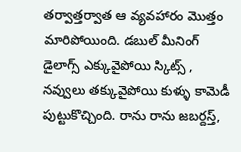తర్వాత్తర్వాత ఆ వ్యవహారం మొత్తం మారిపోయింది. డబుల్ మీనింగ్ డైలాగ్స్ ఎక్కువైపోయి స్కిట్స్ , నవ్వులు తక్కువైపోయి కుళ్ళు కామెడీ పుట్టుకొచ్చింది. రాను రాను జబర్దస్త్,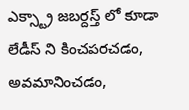ఎక్స్ట్రా జబర్దస్త్ లో కూడా లేడీస్ ని కించపరచడం, అవమానించడం,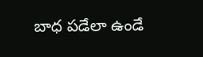బాధ పడేలా ఉండే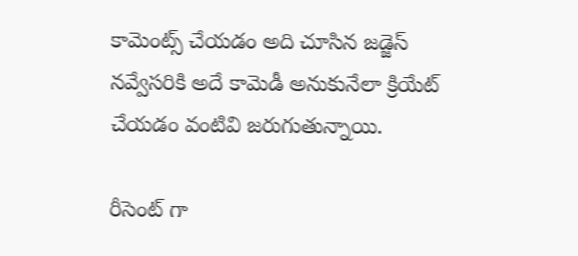కామెంట్స్ చేయడం అది చూసిన జడ్జెస్ నవ్వేసరికి అదే కామెడీ అనుకునేలా క్రియేట్ చేయడం వంటివి జరుగుతున్నాయి.

రీసెంట్ గా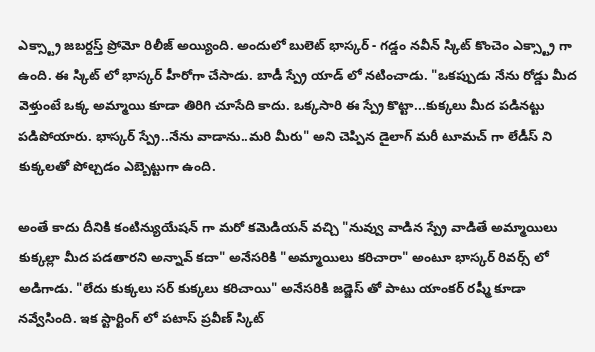ఎక్స్ట్రా జబర్దస్త్ ప్రోమో రిలీజ్ అయ్యింది. అందులో బులెట్ భాస్కర్ - గడ్డం నవీన్ స్కిట్ కొంచెం ఎక్స్ట్రా గా ఉంది. ఈ స్కిట్ లో భాస్కర్ హీరోగా చేసాడు. బాడీ స్ప్రే యాడ్ లో నటించాడు. "ఒకప్పుడు నేను రోడ్డు మీద వెళ్తుంటే ఒక్క అమ్మాయి కూడా తిరిగి చూసేది కాదు. ఒక్కసారి ఈ స్ప్రే కొట్టా...కుక్కలు మీద పడినట్టు పడిపోయారు. భాస్కర్ స్ప్రే..నేను వాడాను..మరి మీరు" అని చెప్పిన డైలాగ్ మరీ టూమచ్ గా లేడీస్ ని కుక్కలతో పోల్చడం ఎబ్బెట్టుగా ఉంది.

అంతే కాదు దీనికి కంటిన్యుయేషన్ గా మరో కమెడియన్ వచ్చి "నువ్వు వాడిన స్ప్రే వాడితే అమ్మాయిలు కుక్కల్లా మీద పడతారని అన్నావ్ కదా" అనేసరికి "అమ్మాయిలు కరిచారా" అంటూ భాస్కర్ రివర్స్ లో అడిగాడు. "లేదు కుక్కలు సర్ కుక్కలు కరిచాయి" అనేసరికి జడ్జెస్ తో పాటు యాంకర్ రష్మీ కూడా నవ్వేసింది. ఇక స్టార్టింగ్ లో పటాస్ ప్రవీణ్ స్కిట్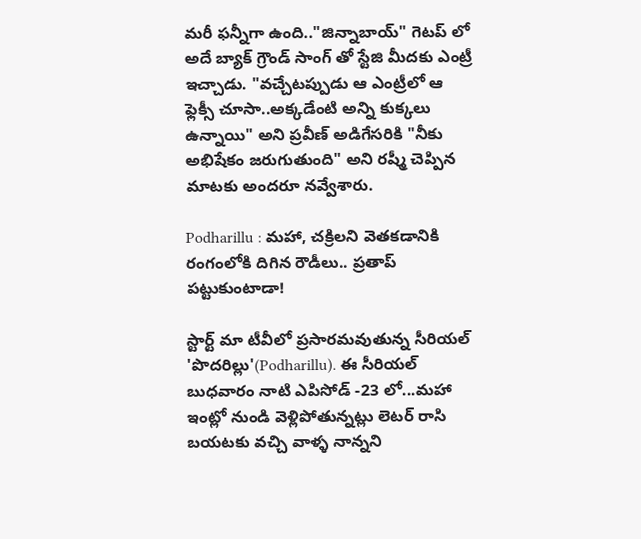మరీ ఫన్నీగా ఉంది.."జిన్నాబాయ్" గెటప్ లో అదే బ్యాక్ గ్రౌండ్ సాంగ్ తో స్టేజి మీదకు ఎంట్రీ ఇచ్చాడు. "వచ్చేటప్పుడు ఆ ఎంట్రీలో ఆ ఫ్లెక్సీ చూసా..అక్కడేంటి అన్ని కుక్కలు ఉన్నాయి" అని ప్రవీణ్ అడిగేసరికి "నీకు అభిషేకం జరుగుతుంది" అని రష్మీ చెప్పిన మాటకు అందరూ నవ్వేశారు.

Podharillu : మహా, చక్రిలని వెతకడానికి రంగంలోకి దిగిన రౌడీలు.. ప్రతాప్ పట్టుకుంటాడా!

స్టార్ట్ మా టీవీలో ప్రసారమవుతున్న సీరియల్ 'పొదరిల్లు'(Podharillu). ఈ సీరియల్ బుధవారం నాటి ఎపిసోడ్ -23 లో...మహా ఇంట్లో నుండి వెళ్లిపోతున్నట్లు లెటర్ రాసి బయటకు వచ్చి వాళ్ళ నాన్నని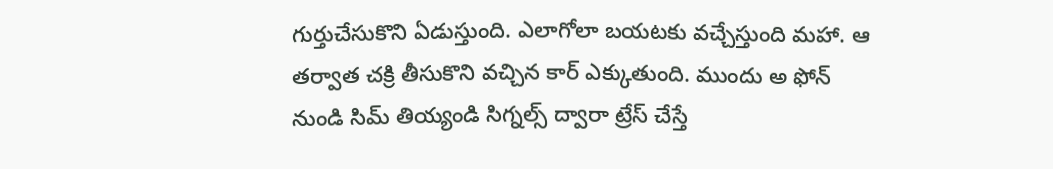గుర్తుచేసుకొని ఏడుస్తుంది. ఎలాగోలా బయటకు వచ్చేస్తుంది మహా. ఆ తర్వాత చక్రి తీసుకొని వచ్చిన కార్ ఎక్కుతుంది. ముందు అ ఫోన్ నుండి సిమ్ తియ్యండి సిగ్నల్స్ ద్వారా ట్రేస్ చేస్తే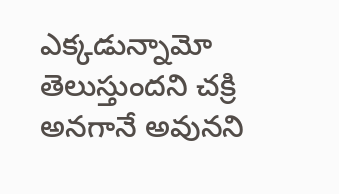ఎక్కడున్నామో తెలుస్తుందని చక్రి అనగానే అవునని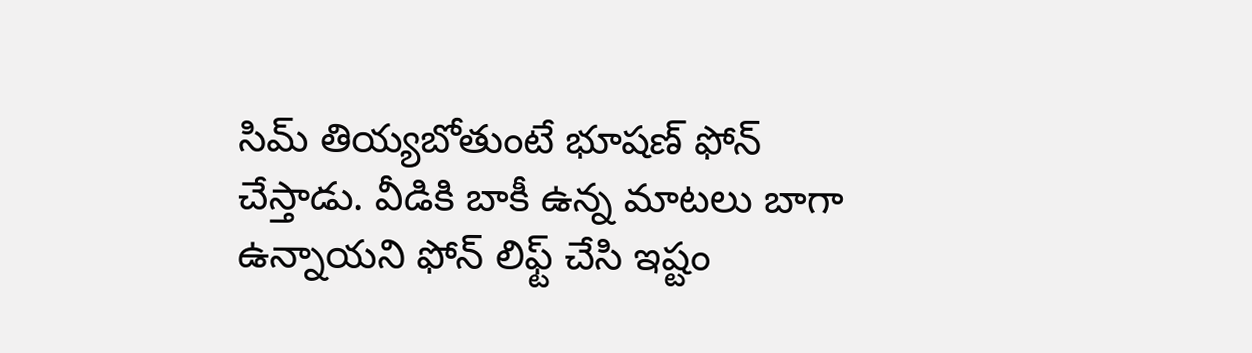సిమ్ తియ్యబోతుంటే భూషణ్ ఫోన్ చేస్తాడు. వీడికి బాకీ ఉన్న మాటలు బాగా ఉన్నాయని ఫోన్ లిఫ్ట్ చేసి ఇష్టం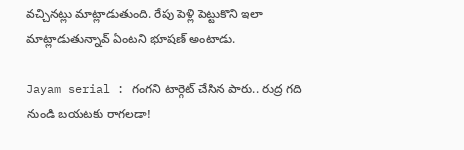వచ్చినట్లు మాట్లాడుతుంది. రేపు పెళ్లి పెట్టుకొని ఇలా మాట్లాడుతున్నావ్ ఏంటని భూషణ్ అంటాడు.

Jayam serial : గంగని టార్గెట్ చేసిన పారు.. రుద్ర గది నుండి బయటకు రాగలడా!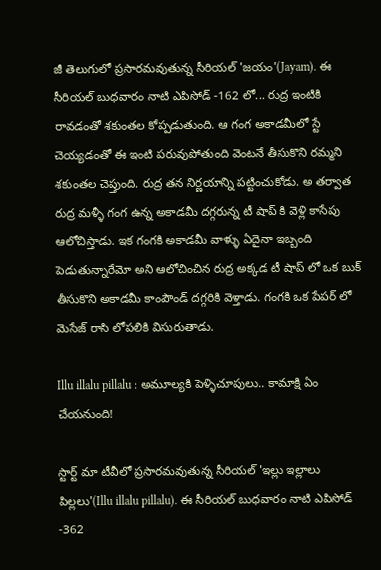జీ తెలుగులో ప్రసారమవుతున్న సీరియల్ 'జయం'(Jayam). ఈ సీరియల్ బుధవారం నాటి ఎపిసోడ్ -162 లో... రుద్ర ఇంటికి రావడంతో శకుంతల కోప్పడుతుంది. ఆ గంగ అకాడమీలో స్టే చెయ్యడంతో ఈ ఇంటి పరువుపోతుంది వెంటనే తీసుకొని రమ్మని శకుంతల చెప్తుంది. రుద్ర తన నిర్ణయాన్ని పట్టించుకోడు. అ తర్వాత రుద్ర మళ్ళీ గంగ ఉన్న అకాడమీ దగ్గరున్న టీ షాప్ కి వెళ్లి కాసేపు ఆలోచిస్తాడు. ఇక గంగకి అకాడమీ వాళ్ళు ఏదైనా ఇబ్బంది పెడుతున్నారేమో అని ఆలోచించిన రుద్ర అక్కడ టీ షాప్ లో ఒక బుక్ తీసుకొని అకాడమీ కాంపౌండ్ దగ్గరికి వెళ్తాడు. గంగకి ఒక పేపర్ లో మెసేజ్ రాసి లోపలికి విసురుతాడు.

Illu illalu pillalu : అమూల్యకి పెళ్ళిచూపులు.. కామాక్షి ఏం చేయనుంది!

స్టార్ట్ మా టీవీలో ప్రసారమవుతున్న సీరియల్ 'ఇల్లు ఇల్లాలు పిల్లలు'(Illu illalu pillalu). ఈ సీరియల్ బుధవారం నాటి ఎపిసోడ్ -362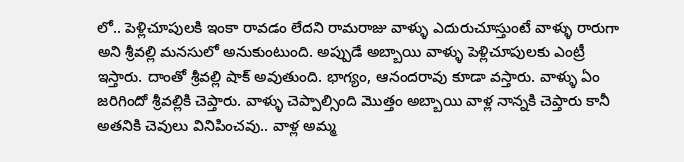లో.. పెళ్లిచూపులకి ఇంకా రావడం లేదని రామరాజు వాళ్ళు ఎదురుచూస్తుంటే వాళ్ళు రారుగా అని శ్రీవల్లి మనసులో అనుకుంటుంది. అప్పుడే అబ్బాయి వాళ్ళు పెళ్లిచూపులకు ఎంట్రీ ఇస్తారు‌. దాంతో శ్రీవల్లి షాక్ అవుతుంది. భాగ్యం, ఆనందరావు కూడా వస్తారు. వాళ్ళు ఏం జరిగిందో శ్రీవల్లికి చెప్తారు. వాళ్ళు చెప్పాల్సింది మొత్తం అబ్బాయి వాళ్ల నాన్నకి చెప్తారు కానీ అతనికి చెవులు వినిపించవు.. వాళ్ల అమ్మ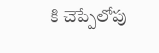కి చెప్పేలోపు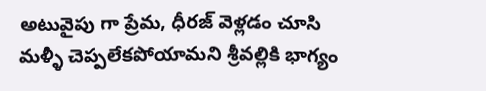అటువైపు గా ప్రేమ, ధీరజ్ వెళ్లడం చూసి మళ్ళీ చెప్పలేకపోయామని శ్రీవల్లికి భాగ్యం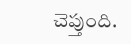చెప్తుంది.